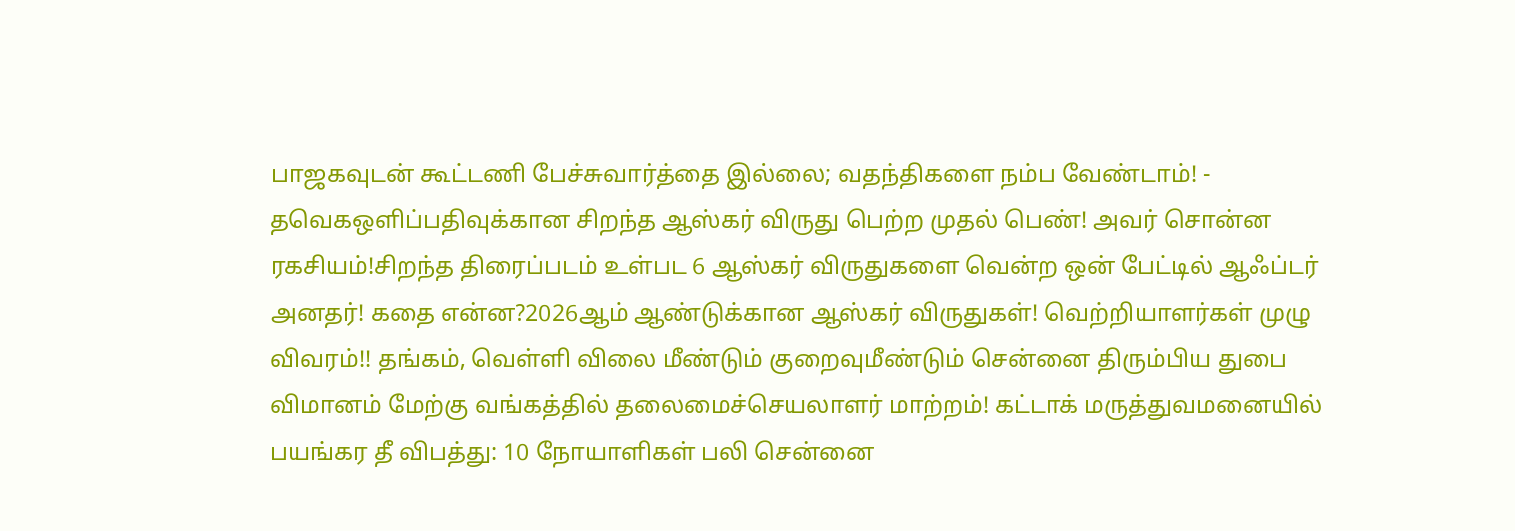பாஜகவுடன் கூட்டணி பேச்சுவார்த்தை இல்லை; வதந்திகளை நம்ப வேண்டாம்! - தவெகஒளிப்பதிவுக்கான சிறந்த ஆஸ்கர் விருது பெற்ற முதல் பெண்! அவர் சொன்ன ரகசியம்!சிறந்த திரைப்படம் உள்பட 6 ஆஸ்கர் விருதுகளை வென்ற ஒன் பேட்டில் ஆஃப்டர் அனதர்! கதை என்ன?2026ஆம் ஆண்டுக்கான ஆஸ்கர் விருதுகள்! வெற்றியாளர்கள் முழு விவரம்!! தங்கம், வெள்ளி விலை மீண்டும் குறைவுமீண்டும் சென்னை திரும்பிய துபை விமானம் மேற்கு வங்கத்தில் தலைமைச்செயலாளர் மாற்றம்! கட்டாக் மருத்துவமனையில் பயங்கர தீ விபத்து: 10 நோயாளிகள் பலி சென்னை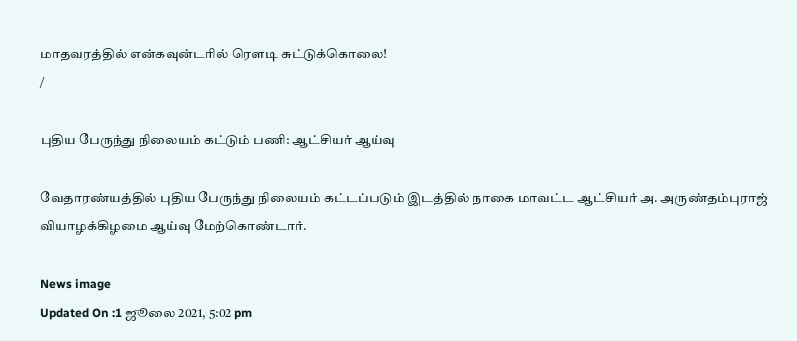மாதவரத்தில் என்கவுன்டரில் ரௌடி சுட்டுக்கொலை!
/

புதிய பேருந்து நிலையம் கட்டும் பணி: ஆட்சியர் ஆய்வு

வேதாரண்யத்தில் புதிய பேருந்து நிலையம் கட்டப்படும் இடத்தில் நாகை மாவட்ட ஆட்சியர் அ. அருண்தம்புராஜ் வியாழக்கிழமை ஆய்வு மேற்கொண்டார்.

News image
Updated On :1 ஜூலை 2021, 5:02 pm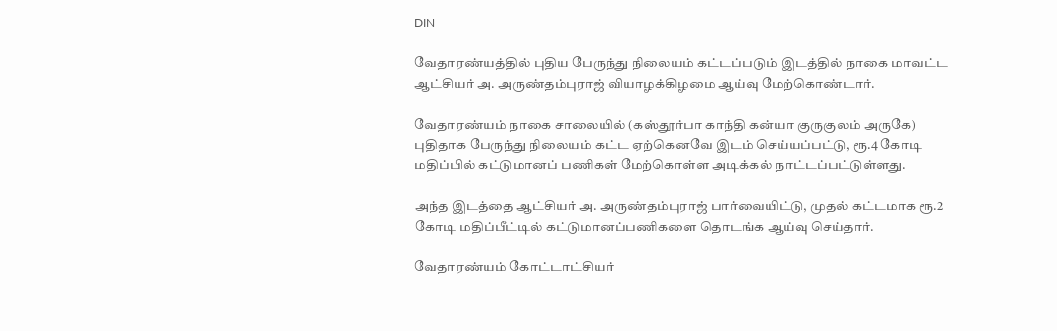DIN

வேதாரண்யத்தில் புதிய பேருந்து நிலையம் கட்டப்படும் இடத்தில் நாகை மாவட்ட ஆட்சியர் அ. அருண்தம்புராஜ் வியாழக்கிழமை ஆய்வு மேற்கொண்டார்.

வேதாரண்யம் நாகை சாலையில் (கஸ்தூர்பா காந்தி கன்யா குருகுலம் அருகே) புதிதாக பேருந்து நிலையம் கட்ட ஏற்கெனவே இடம் செய்யப்பட்டு, ரூ.4 கோடி மதிப்பில் கட்டுமானப் பணிகள் மேற்கொள்ள அடிக்கல் நாட்டப்பட்டுள்ளது.

அந்த இடத்தை ஆட்சியர் அ. அருண்தம்புராஜ் பார்வையிட்டு, முதல் கட்டமாக ரூ.2 கோடி மதிப்பீட்டில் கட்டுமானப்பணிகளை தொடங்க ஆய்வு செய்தார்.

வேதாரண்யம் கோட்டாட்சியர்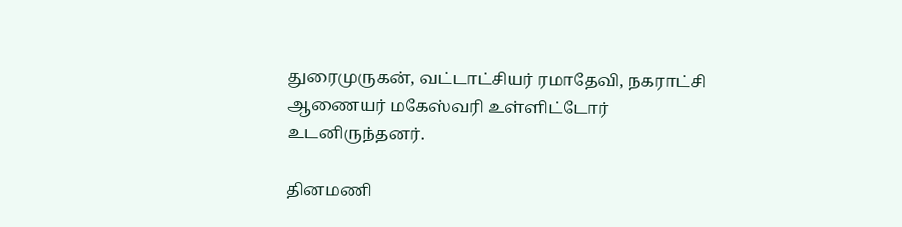துரைமுருகன், வட்டாட்சியர் ரமாதேவி, நகராட்சி ஆணையர் மகேஸ்வரி உள்ளிட்டோர் உடனிருந்தனர்.

தினமணி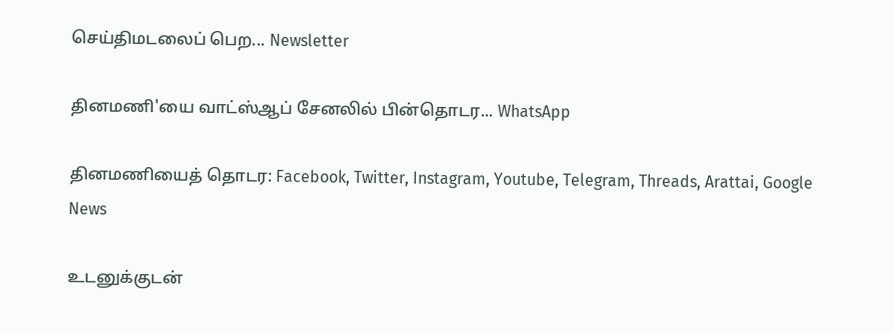செய்திமடலைப் பெற... Newsletter

தினமணி'யை வாட்ஸ்ஆப் சேனலில் பின்தொடர... WhatsApp

தினமணியைத் தொடர: Facebook, Twitter, Instagram, Youtube, Telegram, Threads, Arattai, Google News

உடனுக்குடன்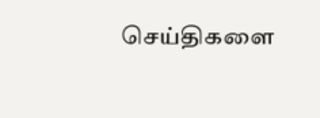செய்திகளை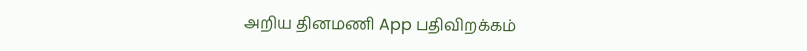அறிய தினமணி App பதிவிறக்கம்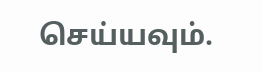செய்யவும்.